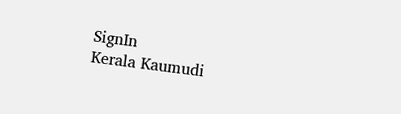SignIn
Kerala Kaumudi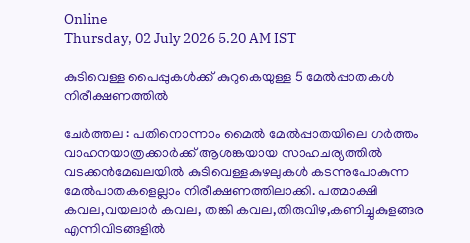Online
Thursday, 02 July 2026 5.20 AM IST

കുടിവെള്ള പൈപ്പുകൾക്ക് കുറുകെയുള്ള 5 മേൽപ്പാതകൾ നിരീക്ഷണത്തിൽ

ചേർത്തല : പതിനൊന്നാം മൈൽ മേൽപ്പാതയിലെ ഗർത്തം വാഹനയാത്രക്കാർക്ക് ആശങ്കയായ സാഹചര്യത്തിൽ വടക്കൻമേഖലയിൽ കുടിവെള്ളകുഴലുകൾ കടന്നുപോകുന്ന മേൽപാതകളെല്ലാം നിരീക്ഷണത്തിലാക്കി. പത്മാക്ഷി കവല,വയലാർ കവല, തങ്കി കവല,തിരുവിഴ,കണിച്ചുകുളങ്ങര എന്നിവിടങ്ങളിൽ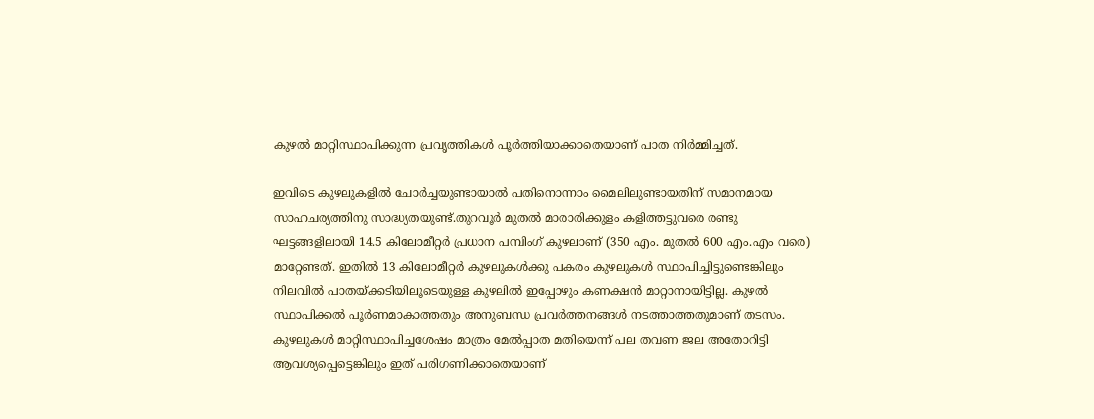കുഴൽ മാറ്റിസ്ഥാപിക്കുന്ന പ്രവൃത്തികൾ പൂർത്തിയാക്കാതെയാണ് പാത നിർമ്മിച്ചത്.

ഇവിടെ കുഴലുകളിൽ ചോർച്ചയുണ്ടായാൽ പതിനൊന്നാം മൈലിലുണ്ടായതിന് സമാനമായ സാഹചര്യത്തിനു സാദ്ധ്യതയുണ്ട്.തുറവൂർ മുതൽ മാരാരിക്കുളം കളിത്തട്ടുവരെ രണ്ടു ഘട്ടങ്ങളിലായി 14.5 കിലോമീറ്റർ പ്രധാന പമ്പിംഗ് കുഴലാണ് (350 എം. മുതൽ 600 എം.എം വരെ) മാറ്റേണ്ടത്. ഇതിൽ 13 കിലോമീറ്റർ കുഴലുകൾക്കു പകരം കുഴലുകൾ സ്ഥാപിച്ചിട്ടുണ്ടെങ്കിലും നിലവിൽ പാതയ്ക്കടിയിലൂടെയുള്ള കുഴലിൽ ഇപ്പോഴും കണക്ഷൻ മാറ്റാനായിട്ടില്ല. കുഴൽ സ്ഥാപിക്കൽ പൂർണമാകാത്തതും അനുബന്ധ പ്രവർത്തനങ്ങൾ നടത്താത്തതുമാണ് തടസം.
കുഴലുകൾ മാറ്റിസ്ഥാപിച്ചശേഷം മാത്രം മേൽപ്പാത മതിയെന്ന് പല തവണ ജല അതോറിട്ടി ആവശ്യപ്പെട്ടെങ്കിലും ഇത് പരിഗണിക്കാതെയാണ്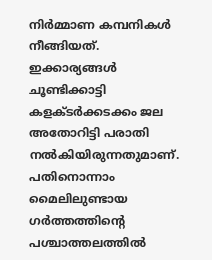നിർമ്മാണ കമ്പനികൾ നീങ്ങിയത്. ഇക്കാര്യങ്ങൾ ചൂണ്ടിക്കാട്ടി കളക്ടർക്കടക്കം ജല അതോറിട്ടി പരാതി നൽകിയിരുന്നതുമാണ്.
പതിനൊന്നാം മൈലിലുണ്ടായ ഗർത്തത്തിന്റെ പശ്ചാത്തലത്തിൽ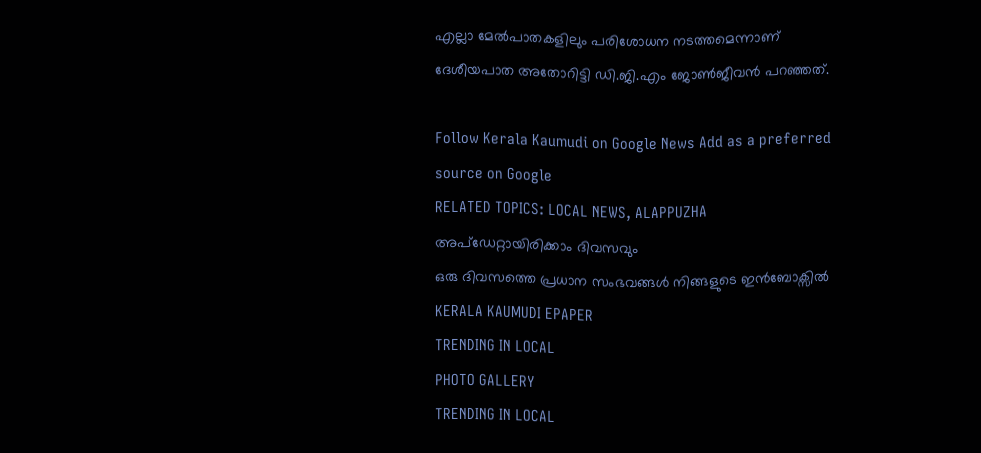എല്ലാ മേൽപാതകളിലും പരിശോധന നടത്തമെന്നാണ് ദേശീയപാത അതോറിട്ടി ഡി.ജി.എം ജോൺജീവൻ പറഞ്ഞത്.

Follow Kerala Kaumudi on Google News Add as a preferred source on Google
RELATED TOPICS: LOCAL NEWS, ALAPPUZHA
അപ്ഡേറ്റായിരിക്കാം ദിവസവും
ഒരു ദിവസത്തെ പ്രധാന സംഭവങ്ങൾ നിങ്ങളുടെ ഇൻബോക്സിൽ
KERALA KAUMUDI EPAPER
TRENDING IN LOCAL
PHOTO GALLERY
TRENDING IN LOCAL